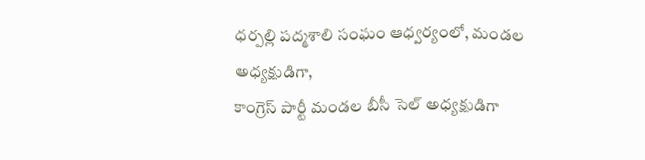ధర్పల్లి పద్మశాలి సంఘం ఆధ్వర్యంలో, మండల అధ్యక్షుడిగా,
కాంగ్రెస్ పార్టీ మండల బీసీ సెల్ అధ్యక్షుడిగా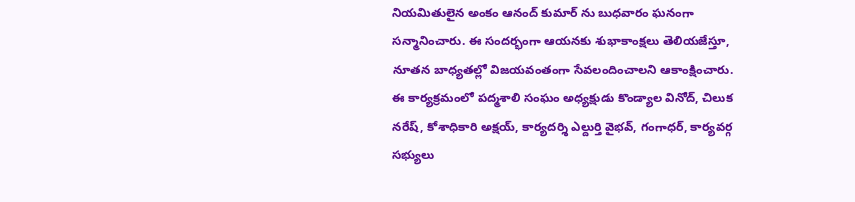నియమితులైన అంకం ఆనంద్ కుమార్ ను బుధవారం ఘనంగా సన్మానించారు. ఈ సందర్భంగా ఆయనకు శుభాకాంక్షలు తెలియజేస్తూ, నూతన బాధ్యతల్లో విజయవంతంగా సేవలందించాలని ఆకాంక్షించారు. ఈ కార్యక్రమంలో పద్మశాలి సంఘం అధ్యక్షుడు కొండ్యాల వినోద్, చిలుక నరేష్, కోశాధికారి అక్షయ్, కార్యదర్శి ఎల్దుర్తి వైభవ్, గంగాధర్, కార్యవర్గ సభ్యులు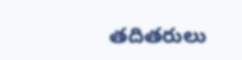తదితరులు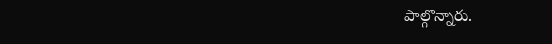పాల్గొన్నారు.